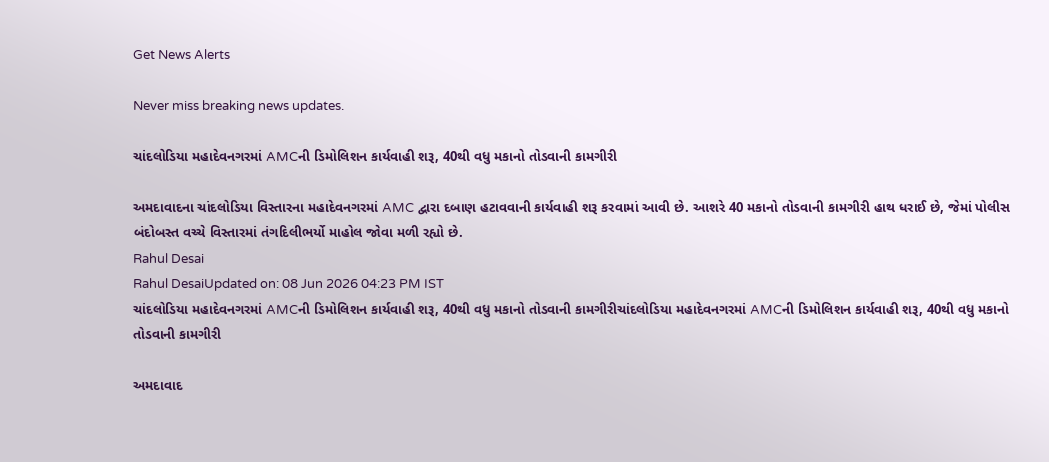Get News Alerts

Never miss breaking news updates.

ચાંદલોડિયા મહાદેવનગરમાં AMCની ડિમોલિશન કાર્યવાહી શરૂ, 40થી વધુ મકાનો તોડવાની કામગીરી

અમદાવાદના ચાંદલોડિયા વિસ્તારના મહાદેવનગરમાં AMC દ્વારા દબાણ હટાવવાની કાર્યવાહી શરૂ કરવામાં આવી છે. આશરે 40 મકાનો તોડવાની કામગીરી હાથ ધરાઈ છે, જેમાં પોલીસ બંદોબસ્ત વચ્ચે વિસ્તારમાં તંગદિલીભર્યો માહોલ જોવા મળી રહ્યો છે.
Rahul Desai
Rahul DesaiUpdated on: 08 Jun 2026 04:23 PM IST
ચાંદલોડિયા મહાદેવનગરમાં AMCની ડિમોલિશન કાર્યવાહી શરૂ, 40થી વધુ મકાનો તોડવાની કામગીરીચાંદલોડિયા મહાદેવનગરમાં AMCની ડિમોલિશન કાર્યવાહી શરૂ, 40થી વધુ મકાનો તોડવાની કામગીરી

અમદાવાદ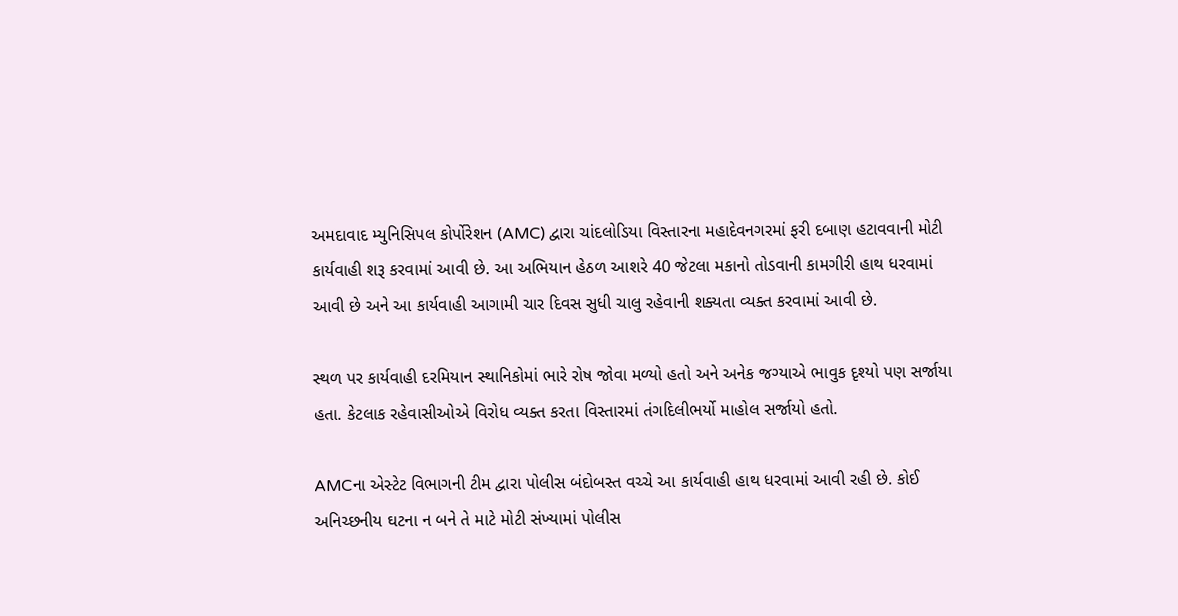અમદાવાદ મ્યુનિસિપલ કોર્પોરેશન (AMC) દ્વારા ચાંદલોડિયા વિસ્તારના મહાદેવનગરમાં ફરી દબાણ હટાવવાની મોટી કાર્યવાહી શરૂ કરવામાં આવી છે. આ અભિયાન હેઠળ આશરે 40 જેટલા મકાનો તોડવાની કામગીરી હાથ ધરવામાં આવી છે અને આ કાર્યવાહી આગામી ચાર દિવસ સુધી ચાલુ રહેવાની શક્યતા વ્યક્ત કરવામાં આવી છે.

સ્થળ પર કાર્યવાહી દરમિયાન સ્થાનિકોમાં ભારે રોષ જોવા મળ્યો હતો અને અનેક જગ્યાએ ભાવુક દૃશ્યો પણ સર્જાયા હતા. કેટલાક રહેવાસીઓએ વિરોધ વ્યક્ત કરતા વિસ્તારમાં તંગદિલીભર્યો માહોલ સર્જાયો હતો.

AMCના એસ્ટેટ વિભાગની ટીમ દ્વારા પોલીસ બંદોબસ્ત વચ્ચે આ કાર્યવાહી હાથ ધરવામાં આવી રહી છે. કોઈ અનિચ્છનીય ઘટના ન બને તે માટે મોટી સંખ્યામાં પોલીસ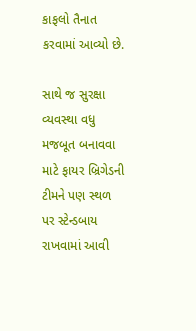કાફલો તૈનાત કરવામાં આવ્યો છે.

સાથે જ સુરક્ષા વ્યવસ્થા વધુ મજબૂત બનાવવા માટે ફાયર બ્રિગેડની ટીમને પણ સ્થળ પર સ્ટેન્ડબાય રાખવામાં આવી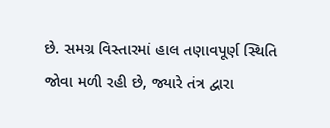છે. સમગ્ર વિસ્તારમાં હાલ તણાવપૂર્ણ સ્થિતિ જોવા મળી રહી છે, જ્યારે તંત્ર દ્વારા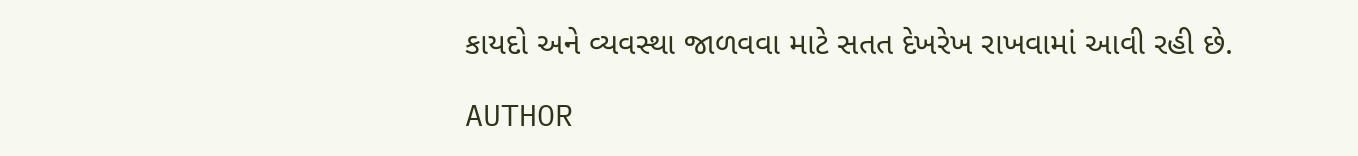કાયદો અને વ્યવસ્થા જાળવવા માટે સતત દેખરેખ રાખવામાં આવી રહી છે.

AUTHOR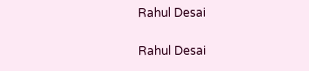Rahul Desai

Rahul Desai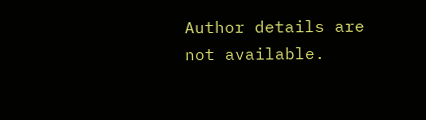Author details are not available.